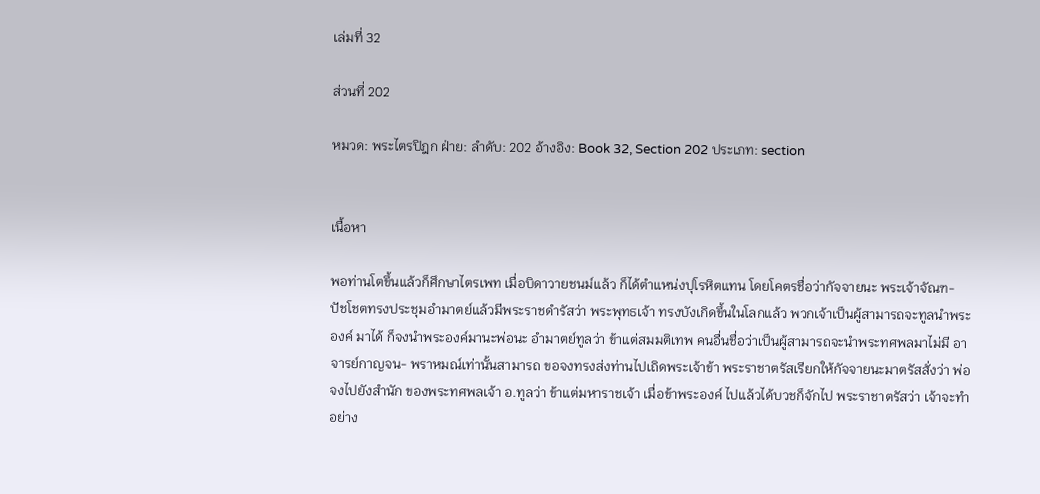เล่มที่ 32

ส่วนที่ 202

หมวด: พระไตรปิฎก ฝ่าย: ลำดับ: 202 อ้างอิง: Book 32, Section 202 ประเภท: section


เนื้อหา

พอท่านโตขึ้นแล้วก็ศึกษาไตรเพท เมื่อบิดาวายชนม์แล้ว ก็ได้ตำแหน่งปุโรหิตแทน โดยโคตรชื่อว่ากัจจายนะ พระเจ้าจัณฑ- ปัชโชตทรงประชุมอำมาตย์แล้วมีพระราชดำรัสว่า พระพุทธเจ้า ทรงบังเกิดขึ้นในโลกแล้ว พวกเจ้าเป็นผู้สามารถจะทูลนำพระองค์ มาได้ ก็จงนำพระองค์มานะพ่อนะ อำมาตย์ทูลว่า ข้าแต่สมมติเทพ คนอื่นชื่อว่าเป็นผู้สามารถจะนำพระทศพลมาไม่มี อาจารย์กาญจน- พราหมณ์เท่านั้นสามารถ ขอจงทรงส่งท่านไปเถิดพระเจ้าข้า พระราชาตรัสเรียกให้กัจจายนะมาตรัสสั่งว่า พ่อจงไปยังสำนัก ของพระทศพลเจ้า อ.ทูลว่า ข้าแต่มหาราชเจ้า เมื่อข้าพระองค์ ไปแล้วได้บวชก็จักไป พระราชาตรัสว่า เจ้าจะทำอย่าง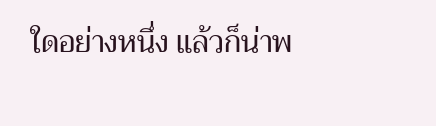ใดอย่างหนึ่ง แล้วก็น่าพ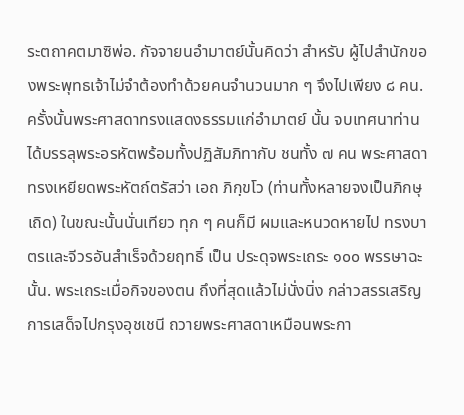ระตถาคตมาซิพ่อ. กัจจายนอำมาตย์นั้นคิดว่า สำหรับ ผู้ไปสำนักของพระพุทธเจ้าไม่จำต้องทำด้วยคนจำนวนมาก ๆ จึงไปเพียง ๘ คน. ครั้งนั้นพระศาสดาทรงแสดงธรรมแก่อำมาตย์ นั้น จบเทศนาท่านได้บรรลุพระอรหัตพร้อมทั้งปฏิสัมภิทากับ ชนทั้ง ๗ คน พระศาสดาทรงเหยียดพระหัตถ์ตรัสว่า เอถ ภิกฺขโว (ท่านทั้งหลายจงเป็นภิกษุเถิด) ในขณะนั้นนั่นเทียว ทุก ๆ คนก็มี ผมและหนวดหายไป ทรงบาตรและจีวรอันสำเร็จด้วยฤทธิ์ เป็น ประดุจพระเถระ ๑๐๐ พรรษาฉะนั้น. พระเถระเมื่อกิจของตน ถึงที่สุดแล้วไม่นั่งนิ่ง กล่าวสรรเสริญการเสด็จไปกรุงอุชเชนี ถวายพระศาสดาเหมือนพระกา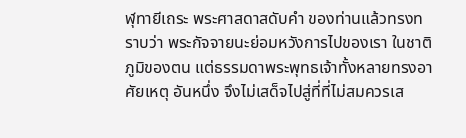ฬุทายีเถระ พระศาสดาสดับคำ ของท่านแล้วทรงทราบว่า พระกัจจายนะย่อมหวังการไปของเรา ในชาติภูมิของตน แต่ธรรมดาพระพุทธเจ้าทั้งหลายทรงอาศัยเหตุ อันหนึ่ง จึงไม่เสด็จไปสู่ที่ที่ไม่สมควรเส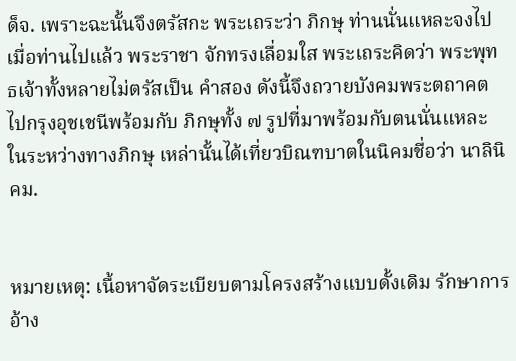ด็จ. เพราะฉะนั้นจึงตรัสกะ พระเถระว่า ภิกษุ ท่านนั่นแหละจงไป เมื่อท่านไปแล้ว พระราชา จักทรงเลื่อมใส พระเถระคิดว่า พระพุทธเจ้าทั้งหลายไม่ตรัสเป็น คำสอง ดังนี้จึงถวายบังคมพระตถาคต ไปกรุงอุชเชนีพร้อมกับ ภิกษุทั้ง ๗ รูปที่มาพร้อมกับตนนั่นแหละ ในระหว่างทางภิกษุ เหล่านั้นได้เที่ยวบิณฑบาตในนิคมชื่อว่า นาลินิคม.


หมายเหตุ: เนื้อหาจัดระเบียบตามโครงสร้างแบบดั้งเดิม รักษาการอ้าง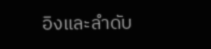อิงและลำดับ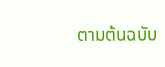ตามต้นฉบับ